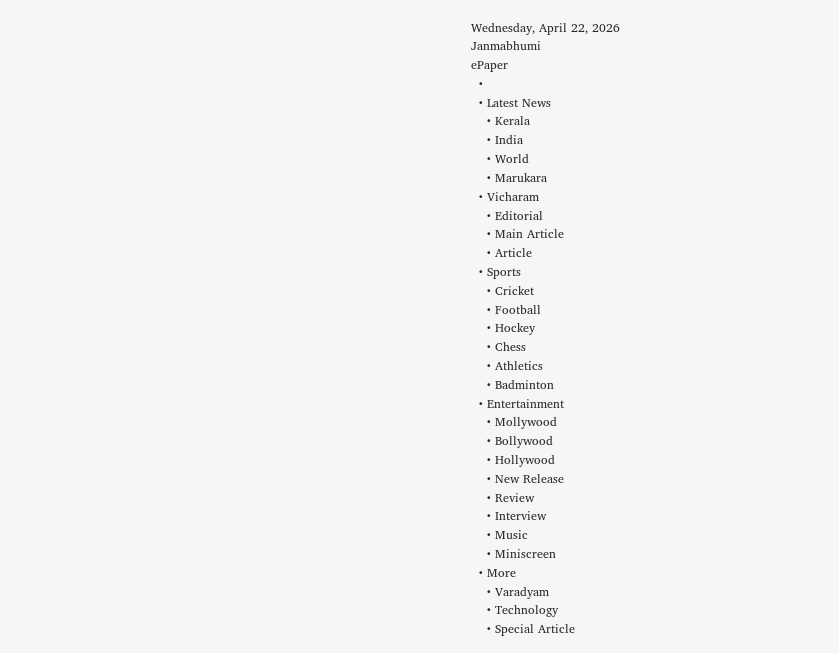Wednesday, April 22, 2026
Janmabhumi
ePaper
  •
  • Latest News
    • Kerala
    • India
    • World
    • Marukara
  • Vicharam
    • Editorial
    • Main Article
    • Article
  • Sports
    • Cricket
    • Football
    • Hockey
    • Chess
    • Athletics
    • Badminton
  • Entertainment
    • Mollywood
    • Bollywood
    • Hollywood
    • New Release
    • Review
    • Interview
    • Music
    • Miniscreen
  • More
    • Varadyam
    • Technology
    • Special Article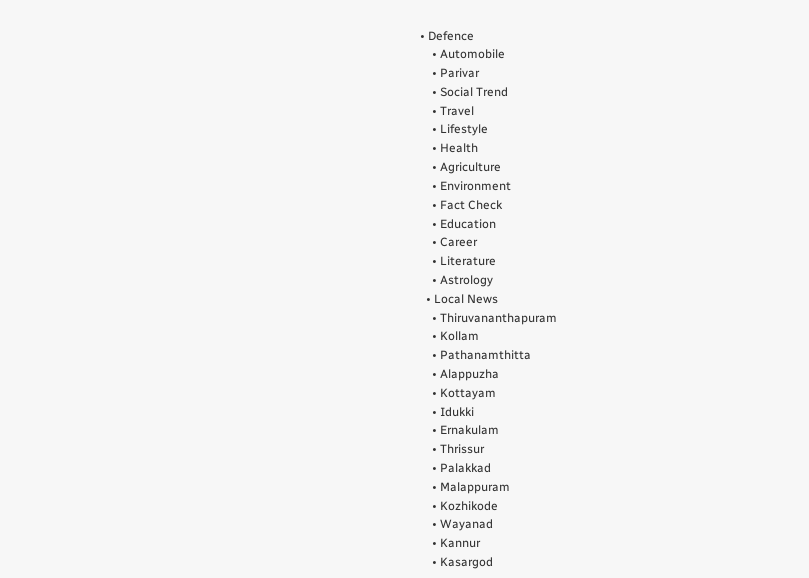• Defence
    • Automobile
    • Parivar
    • Social Trend
    • Travel
    • Lifestyle
    • Health
    • Agriculture
    • Environment
    • Fact Check
    • Education
    • Career
    • Literature
    • Astrology
  • Local News
    • Thiruvananthapuram
    • Kollam
    • Pathanamthitta
    • Alappuzha
    • Kottayam
    • Idukki
    • Ernakulam
    • Thrissur
    • Palakkad
    • Malappuram
    • Kozhikode
    • Wayanad
    • Kannur
    • Kasargod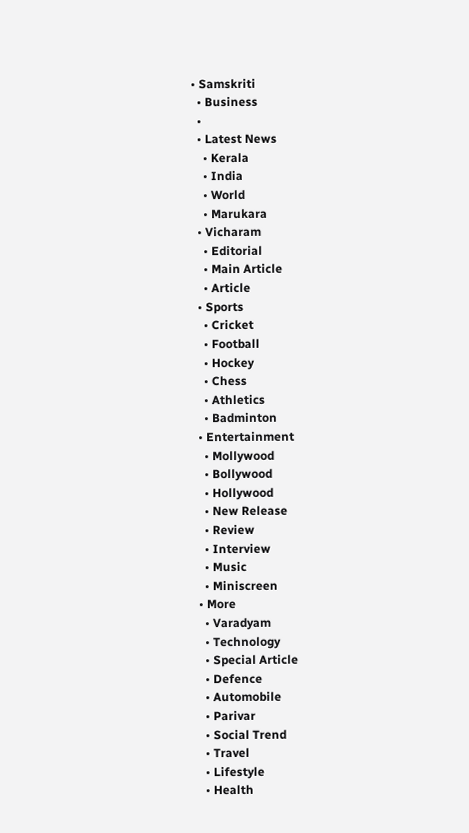• Samskriti
  • Business
  •
  • Latest News
    • Kerala
    • India
    • World
    • Marukara
  • Vicharam
    • Editorial
    • Main Article
    • Article
  • Sports
    • Cricket
    • Football
    • Hockey
    • Chess
    • Athletics
    • Badminton
  • Entertainment
    • Mollywood
    • Bollywood
    • Hollywood
    • New Release
    • Review
    • Interview
    • Music
    • Miniscreen
  • More
    • Varadyam
    • Technology
    • Special Article
    • Defence
    • Automobile
    • Parivar
    • Social Trend
    • Travel
    • Lifestyle
    • Health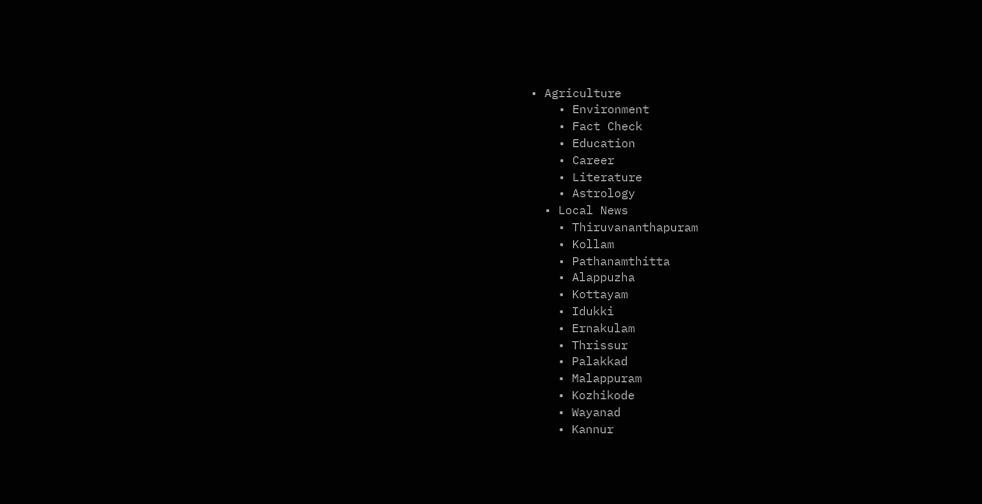• Agriculture
    • Environment
    • Fact Check
    • Education
    • Career
    • Literature
    • Astrology
  • Local News
    • Thiruvananthapuram
    • Kollam
    • Pathanamthitta
    • Alappuzha
    • Kottayam
    • Idukki
    • Ernakulam
    • Thrissur
    • Palakkad
    • Malappuram
    • Kozhikode
    • Wayanad
    • Kannur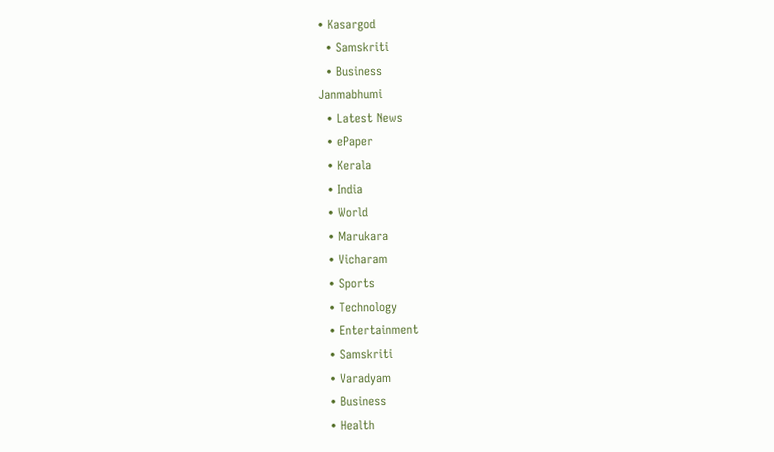• Kasargod
  • Samskriti
  • Business
Janmabhumi
  • Latest News
  • ePaper
  • Kerala
  • India
  • World
  • Marukara
  • Vicharam
  • Sports
  • Technology
  • Entertainment
  • Samskriti
  • Varadyam
  • Business
  • Health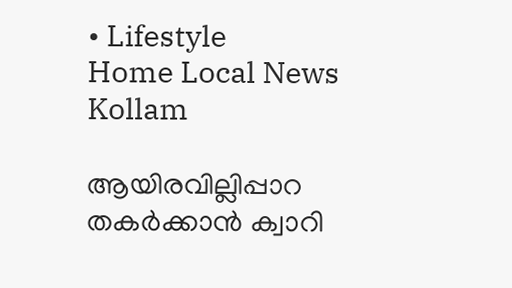• Lifestyle
Home Local News Kollam

ആയിരവില്ലിപ്പാറ തകര്‍ക്കാന്‍ ക്വാറി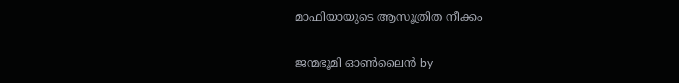മാഫിയായുടെ ആസൂത്രിത നീക്കം

ജന്മഭൂമി ഓണ്‍ലൈന്‍ by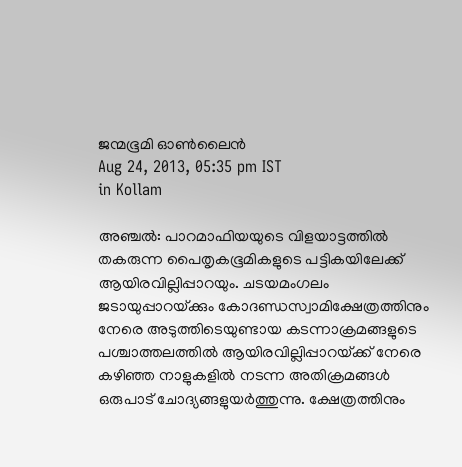ജന്മഭൂമി ഓണ്‍ലൈന്‍
Aug 24, 2013, 05:35 pm IST
in Kollam

അഞ്ചല്‍: പാറമാഫിയയുടെ വിളയാട്ടത്തില്‍ തകരുന്ന പൈതൃകഭൂമികളുടെ പട്ടികയിലേക്ക്‌ ആയിരവില്ലിപ്പാറയും. ചടയമംഗലം ജടായുപ്പാറയ്‌ക്കും കോദണ്ഡസ്വാമിക്ഷേത്രത്തിനും നേരെ അടുത്തിടെയുണ്ടായ കടന്നാക്രമങ്ങളുടെ പശ്ചാത്തലത്തില്‍ ആയിരവില്ലിപ്പാറയ്‌ക്ക്‌ നേരെ കഴിഞ്ഞ നാളുകളില്‍ നടന്ന അതിക്രമങ്ങള്‍ ഒരുപാട്‌ ചോദ്യങ്ങളുയര്‍ത്തുന്നു. ക്ഷേത്രത്തിനും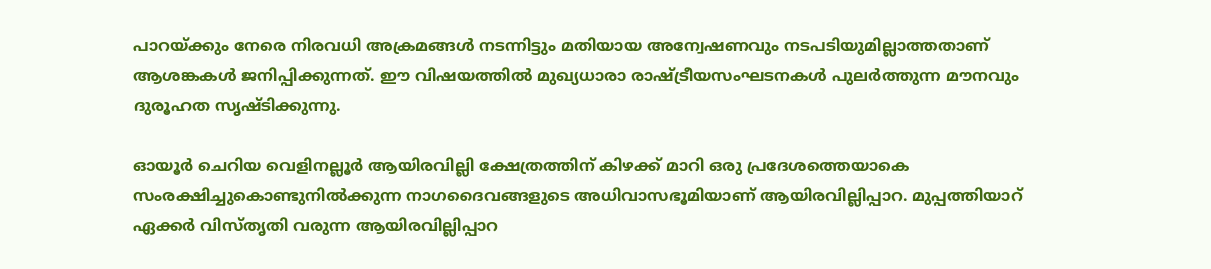പാറയ്‌ക്കും നേരെ നിരവധി അക്രമങ്ങള്‍ നടന്നിട്ടും മതിയായ അന്വേഷണവും നടപടിയുമില്ലാത്തതാണ്‌ ആശങ്കകള്‍ ജനിപ്പിക്കുന്നത്‌. ഈ വിഷയത്തില്‍ മുഖ്യധാരാ രാഷ്‌ട്രീയസംഘടനകള്‍ പുലര്‍ത്തുന്ന മൗനവും ദുരൂഹത സൃഷ്ടിക്കുന്നു.

ഓയൂര്‍ ചെറിയ വെളിനല്ലൂര്‍ ആയിരവില്ലി ക്ഷേത്രത്തിന്‌ കിഴക്ക്‌ മാറി ഒരു പ്രദേശത്തെയാകെ സംരക്ഷിച്ചുകൊണ്ടുനില്‍ക്കുന്ന നാഗദൈവങ്ങളുടെ അധിവാസഭൂമിയാണ്‌ ആയിരവില്ലിപ്പാറ. മുപ്പത്തിയാറ്‌ ഏക്കര്‍ വിസ്തൃതി വരുന്ന ആയിരവില്ലിപ്പാറ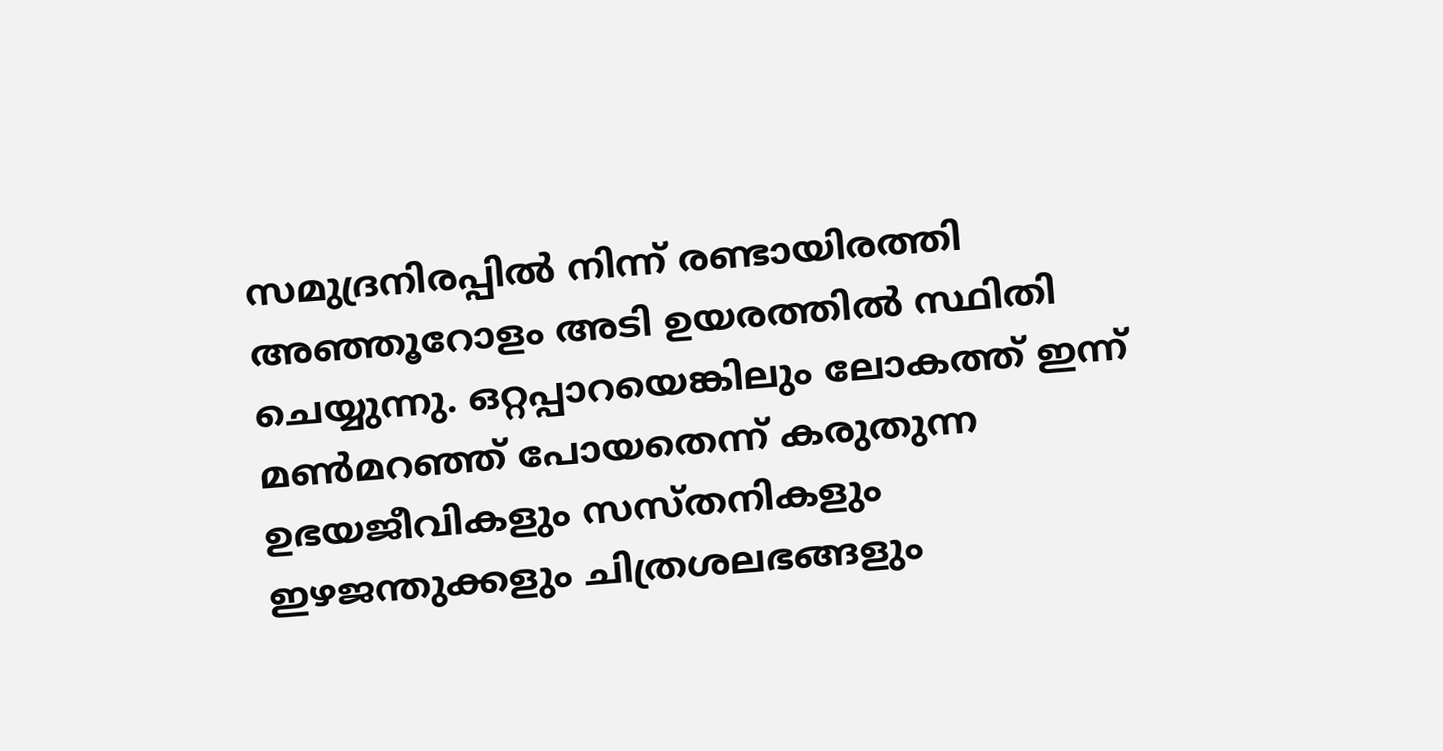സമുദ്രനിരപ്പില്‍ നിന്ന്‌ രണ്ടായിരത്തി അഞ്ഞൂറോളം അടി ഉയരത്തില്‍ സ്ഥിതി ചെയ്യുന്നു. ഒറ്റപ്പാറയെങ്കിലും ലോകത്ത്‌ ഇന്ന്‌ മണ്‍മറഞ്ഞ്‌ പോയതെന്ന്‌ കരുതുന്ന ഉഭയജീവികളും സസ്തനികളും ഇഴജന്തുക്കളും ചിത്രശലഭങ്ങളും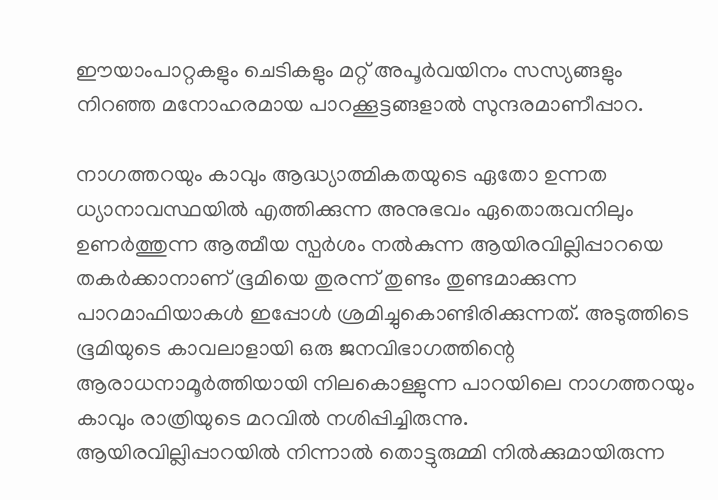ഈയാംപാറ്റകളും ചെടികളും മറ്റ്‌ അപൂര്‍വയിനം സസ്യങ്ങളും നിറഞ്ഞ മനോഹരമായ പാറക്കൂട്ടങ്ങളാല്‍ സുന്ദരമാണീപ്പാറ.

നാഗത്തറയും കാവും ആദ്ധ്യാത്മികതയുടെ ഏതോ ഉന്നത ധ്യാനാവസ്ഥയില്‍ എത്തിക്കുന്ന അനുഭവം ഏതൊരുവനിലും ഉണര്‍ത്തുന്ന ആത്മീയ സ്പര്‍ശം നല്‍കുന്ന ആയിരവില്ലിപ്പാറയെ തകര്‍ക്കാനാണ്‌ ഭൂമിയെ തുരന്ന്‌ തുണ്ടം തുണ്ടമാക്കുന്ന പാറമാഫിയാകള്‍ ഇപ്പോള്‍ ശ്രമിച്ചുകൊണ്ടിരിക്കുന്നത്‌. അടുത്തിടെ ഭൂമിയുടെ കാവലാളായി ഒരു ജനവിഭാഗത്തിന്റെ ആരാധനാമൂര്‍ത്തിയായി നിലകൊള്ളുന്ന പാറയിലെ നാഗത്തറയും കാവും രാത്രിയുടെ മറവില്‍ നശിപ്പിച്ചിരുന്നു.
ആയിരവില്ലിപ്പാറയില്‍ നിന്നാല്‍ തൊട്ടുരുമ്മി നില്‍ക്കുമായിരുന്ന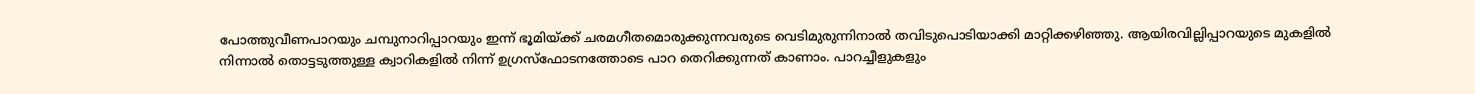പോത്തുവീണപാറയും ചമ്പുനാറിപ്പാറയും ഇന്ന്‌ ഭൂമിയ്‌ക്ക്‌ ചരമഗീതമൊരുക്കുന്നവരുടെ വെടിമുരുന്നിനാല്‍ തവിടുപൊടിയാക്കി മാറ്റിക്കഴിഞ്ഞു. ആയിരവില്ലിപ്പാറയുടെ മുകളില്‍ നിന്നാല്‍ തൊട്ടടുത്തുള്ള ക്വാറികളില്‍ നിന്ന്‌ ഉഗ്രസ്ഫോടനത്തോടെ പാറ തെറിക്കുന്നത്‌ കാണാം. പാറച്ചീളുകളും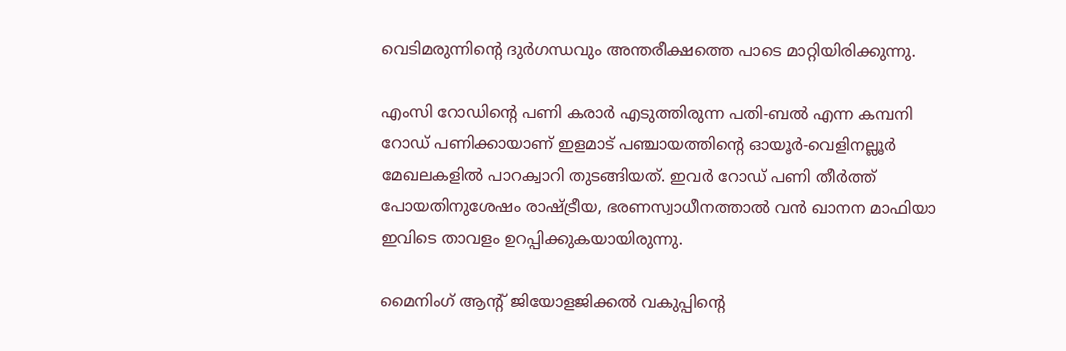വെടിമരുന്നിന്റെ ദുര്‍ഗന്ധവും അന്തരീക്ഷത്തെ പാടെ മാറ്റിയിരിക്കുന്നു.

എംസി റോഡിന്റെ പണി കരാര്‍ എടുത്തിരുന്ന പതി-ബല്‍ എന്ന കമ്പനി റോഡ്‌ പണിക്കായാണ്‌ ഇളമാട്‌ പഞ്ചായത്തിന്റെ ഓയൂര്‍-വെളിനല്ലൂര്‍ മേഖലകളില്‍ പാറക്വാറി തുടങ്ങിയത്‌. ഇവര്‍ റോഡ്‌ പണി തീര്‍ത്ത്‌ പോയതിനുശേഷം രാഷ്‌ട്രീയ, ഭരണസ്വാധീനത്താല്‍ വന്‍ ഖാനന മാഫിയാ ഇവിടെ താവളം ഉറപ്പിക്കുകയായിരുന്നു.

മൈനിംഗ്‌ ആന്റ്‌ ജിയോളജിക്കല്‍ വകുപ്പിന്റെ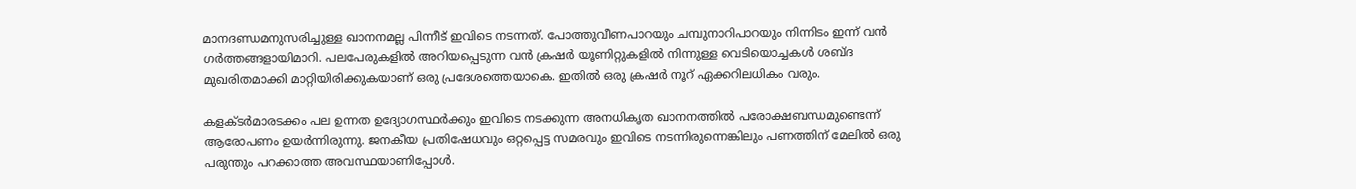മാനദണ്ഡമനുസരിച്ചുള്ള ഖാനനമല്ല പിന്നീട്‌ ഇവിടെ നടന്നത്‌. പോത്തുവീണപാറയും ചമ്പുനാറിപാറയും നിന്നിടം ഇന്ന്‌ വന്‍ ഗര്‍ത്തങ്ങളായിമാറി. പലപേരുകളില്‍ അറിയപ്പെടുന്ന വന്‍ ക്രഷര്‍ യൂണിറ്റുകളില്‍ നിന്നുള്ള വെടിയൊച്ചകള്‍ ശബ്ദ മുഖരിതമാക്കി മാറ്റിയിരിക്കുകയാണ്‌ ഒരു പ്രദേശത്തെയാകെ. ഇതില്‍ ഒരു ക്രഷര്‍ നൂറ്‌ ഏക്കറിലധികം വരും.

കളക്ടര്‍മാരടക്കം പല ഉന്നത ഉദ്യോഗസ്ഥര്‍ക്കും ഇവിടെ നടക്കുന്ന അനധികൃത ഖാനനത്തില്‍ പരോക്ഷബന്ധമുണ്ടെന്ന്‌ ആരോപണം ഉയര്‍ന്നിരുന്നു. ജനകീയ പ്രതിഷേധവും ഒറ്റപ്പെട്ട സമരവും ഇവിടെ നടന്നിരുന്നെങ്കിലും പണത്തിന്‌ മേലില്‍ ഒരു പരുന്തും പറക്കാത്ത അവസ്ഥയാണിപ്പോള്‍.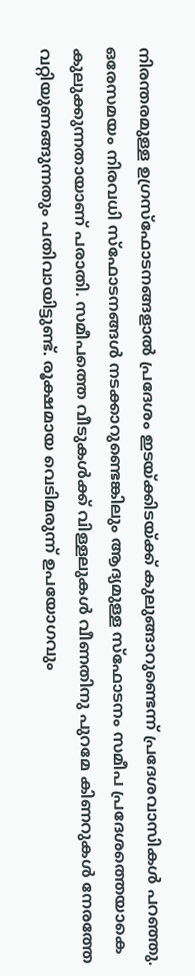നിരന്തരമുള്ള ഉഗ്രസ്ഫോടനങ്ങളാല്‍ പ്രദേശം ഇടയ്‌ക്കിടയ്‌ക്ക്‌ കുലുങ്ങാറുണ്ടെന്ന്‌ പ്രദേശവാസികള്‍ പറഞ്ഞു. ഒരേസമയം നിരവധി സ്ഫോടനങ്ങള്‍ നടക്കാറുണ്ടെങ്കിലും ആദ്യമുള്ള സ്ഫോടനം സമീപ പ്രദേശത്തെയാകെ കുലുക്കുന്നതായാണ്‌ പരാതി. സമീപത്തെ വീടുകള്‍ക്ക്‌ വിള്ളലുകള്‍ വീണതിനു പുറമേ കിണറുകള്‍ നേരത്തേ വറ്റിയുണങ്ങുന്നതും പതിവായിട്ടുണ്ട്‌. രൂക്ഷമായ വെടിമരുന്ന്‌ ഉപയോഗവും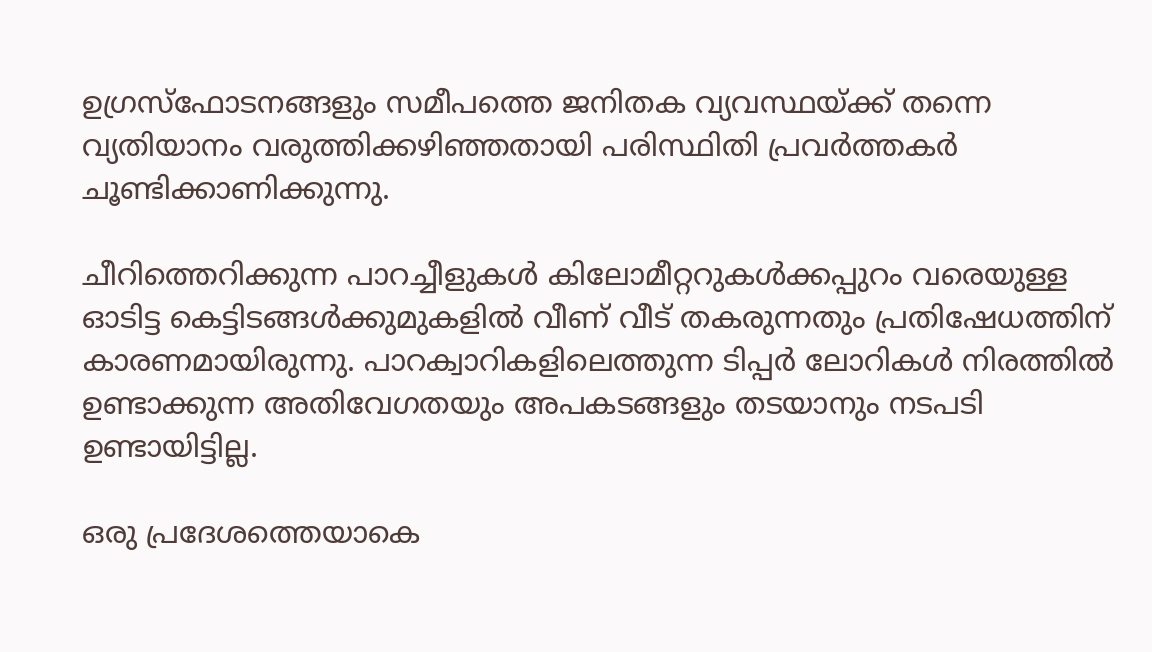ഉഗ്രസ്ഫോടനങ്ങളും സമീപത്തെ ജനിതക വ്യവസ്ഥയ്‌ക്ക്‌ തന്നെ വ്യതിയാനം വരുത്തിക്കഴിഞ്ഞതായി പരിസ്ഥിതി പ്രവര്‍ത്തകര്‍ ചൂണ്ടിക്കാണിക്കുന്നു.

ചീറിത്തെറിക്കുന്ന പാറച്ചീളുകള്‍ കിലോമീറ്ററുകള്‍ക്കപ്പുറം വരെയുള്ള ഓടിട്ട കെട്ടിടങ്ങള്‍ക്കുമുകളില്‍ വീണ്‌ വീട്‌ തകരുന്നതും പ്രതിഷേധത്തിന്‌ കാരണമായിരുന്നു. പാറക്വാറികളിലെത്തുന്ന ടിപ്പര്‍ ലോറികള്‍ നിരത്തില്‍ ഉണ്ടാക്കുന്ന അതിവേഗതയും അപകടങ്ങളും തടയാനും നടപടി ഉണ്ടായിട്ടില്ല.

ഒരു പ്രദേശത്തെയാകെ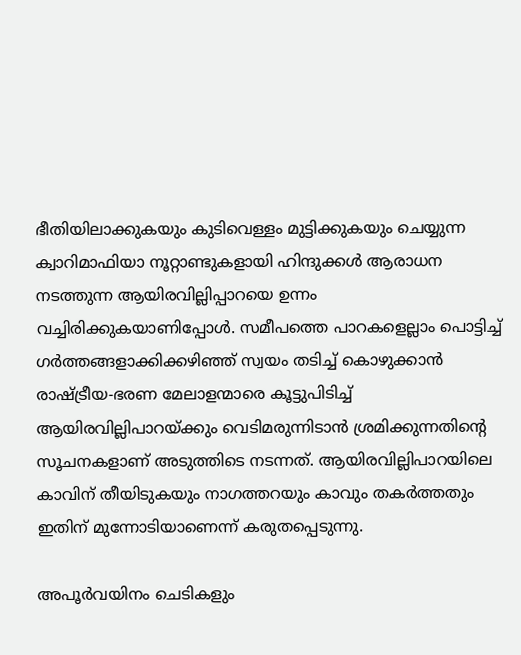ഭീതിയിലാക്കുകയും കുടിവെള്ളം മുട്ടിക്കുകയും ചെയ്യുന്ന ക്വാറിമാഫിയാ നൂറ്റാണ്ടുകളായി ഹിന്ദുക്കള്‍ ആരാധന നടത്തുന്ന ആയിരവില്ലിപ്പാറയെ ഉന്നം വച്ചിരിക്കുകയാണിപ്പോള്‍. സമീപത്തെ പാറകളെല്ലാം പൊട്ടിച്ച്‌ ഗര്‍ത്തങ്ങളാക്കിക്കഴിഞ്ഞ്‌ സ്വയം തടിച്ച്‌ കൊഴുക്കാന്‍ രാഷ്‌ട്രീയ-ഭരണ മേലാളന്മാരെ കൂട്ടുപിടിച്ച്‌ ആയിരവില്ലിപാറയ്‌ക്കും വെടിമരുന്നിടാന്‍ ശ്രമിക്കുന്നതിന്റെ സൂചനകളാണ്‌ അടുത്തിടെ നടന്നത്‌. ആയിരവില്ലിപാറയിലെ കാവിന്‌ തീയിടുകയും നാഗത്തറയും കാവും തകര്‍ത്തതും ഇതിന്‌ മുന്നോടിയാണെന്ന്‌ കരുതപ്പെടുന്നു.

അപൂര്‍വയിനം ചെടികളും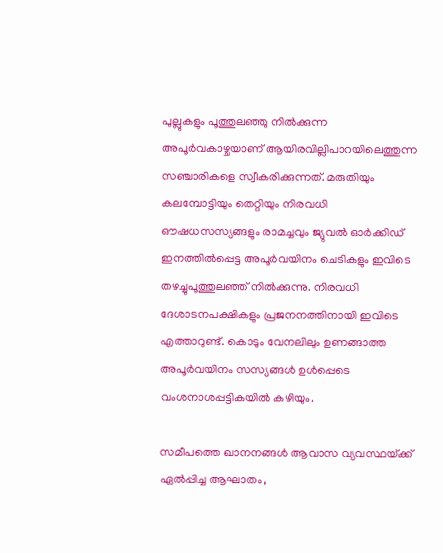പുല്ലുകളും പൂത്തുലഞ്ഞു നില്‍ക്കുന്ന അപൂര്‍വകാഴ്ചയാണ്‌ ആയിരവില്ലിപാറയിലെത്തുന്ന സഞ്ചാരികളെ സ്വീകരിക്കുന്നത്‌. മരുതിയും കലമ്പോട്ടിയും തെറ്റിയും നിരവധി ഔഷധസസ്യങ്ങളും രാമച്ചവും ജ്യുവല്‍ ഓര്‍ക്കിഡ്‌ ഇനത്തില്‍പ്പെട്ട അപൂര്‍വയിനം ചെടികളും ഇവിടെ തഴച്ചുപൂത്തുലഞ്ഞ്‌ നില്‍ക്കുന്നു. നിരവധി ദേശാടനപക്ഷികളും പ്രജനനത്തിനായി ഇവിടെ എത്താറുണ്ട്‌. കൊടും വേനലിലും ഉണങ്ങാത്ത അപൂര്‍വയിനം സസ്യങ്ങള്‍ ഉള്‍പ്പെടെ വംശനാശപ്പട്ടികയില്‍ കഴിയും.

സമീപത്തെ ഖാനനങ്ങള്‍ ആവാസ വ്യവസ്ഥയ്‌ക്ക്‌ ഏല്‍പ്പിച്ച ആഘാതം,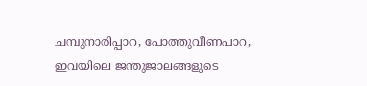ചമ്പുനാരിപ്പാറ, പോത്തുവീണപാറ, ഇവയിലെ ജന്തുജാലങ്ങളുടെ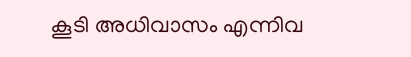കൂടി അധിവാസം എന്നിവ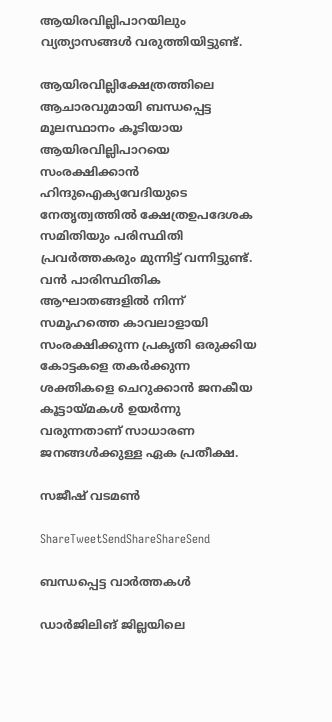ആയിരവില്ലിപാറയിലും വ്യത്യാസങ്ങള്‍ വരുത്തിയിട്ടുണ്ട്‌.

ആയിരവില്ലിക്ഷേത്രത്തിലെ ആചാരവുമായി ബന്ധപ്പെട്ട മൂലസ്ഥാനം കൂടിയായ ആയിരവില്ലിപാറയെ സംരക്ഷിക്കാന്‍ ഹിന്ദുഐക്യവേദിയുടെ നേതൃത്വത്തില്‍ ക്ഷേത്രഉപദേശക സമിതിയും പരിസ്ഥിതി പ്രവര്‍ത്തകരും മുന്നിട്ട്‌ വന്നിട്ടുണ്ട്‌. വന്‍ പാരിസ്ഥിതിക ആഘാതങ്ങളില്‍ നിന്ന്‌ സമൂഹത്തെ കാവലാളായി സംരക്ഷിക്കുന്ന പ്രകൃതി ഒരുക്കിയ കോട്ടകളെ തകര്‍ക്കുന്ന ശക്തികളെ ചെറുക്കാന്‍ ജനകീയ കൂട്ടായ്‌മകള്‍ ഉയര്‍ന്നു വരുന്നതാണ്‌ സാധാരണ ജനങ്ങള്‍ക്കുള്ള ഏക പ്രതീക്ഷ.

സജീഷ്‌ വടമണ്‍

ShareTweetSendShareShareSend

ബന്ധപ്പെട്ട വാര്‍ത്തകള്‍

ഡാര്‍ജിലിങ് ജില്ലയിലെ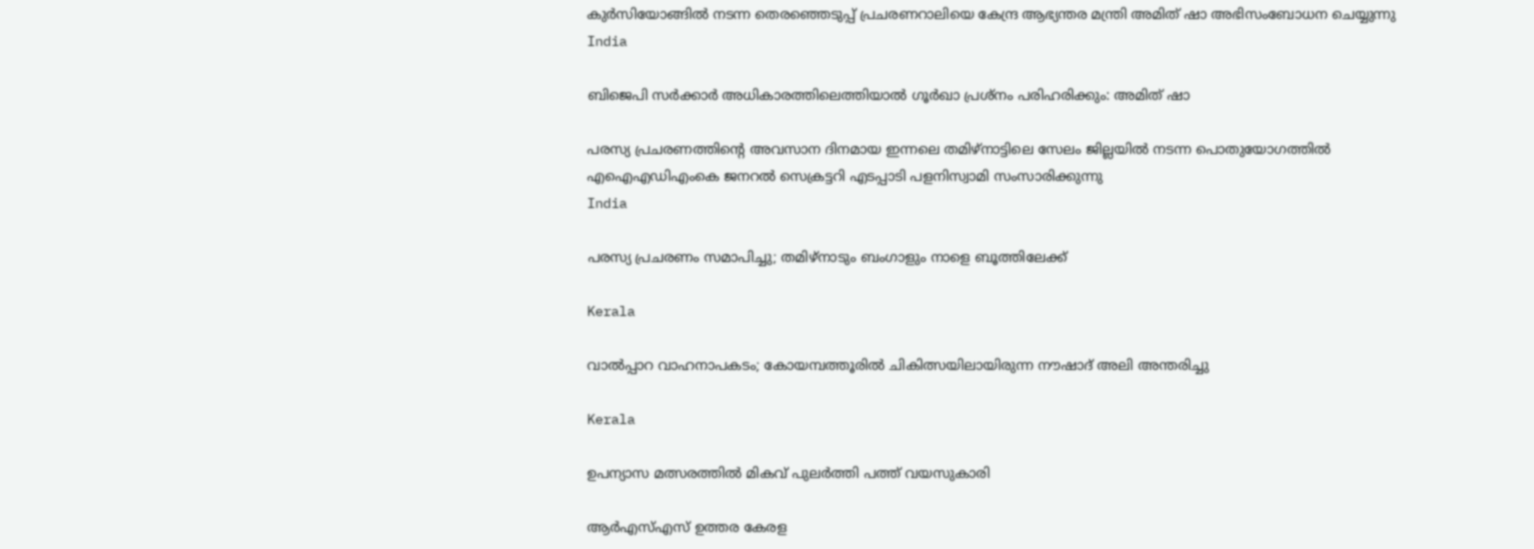കുര്‍സിയോങ്ങില്‍ നടന്ന തെരഞ്ഞെടുപ്പ് പ്രചരണറാലിയെ കേന്ദ്ര ആഭ്യന്തര മന്ത്രി അമിത് ഷാ അഭിസംബോധന ചെയ്യുന്നു
India

ബിജെപി സര്‍ക്കാര്‍ അധികാരത്തിലെത്തിയാല്‍ ഗൂര്‍ഖാ പ്രശ്‌നം പരിഹരിക്കും: അമിത് ഷാ

പരസ്യ പ്രചരണത്തിന്റെ അവസാന ദിനമായ ഇന്നലെ തമിഴ്‌നാട്ടിലെ സേലം ജില്ലയില്‍ നടന്ന പൊതുയോഗത്തില്‍
എഐഎഡിഎംകെ ജനറല്‍ സെക്രട്ടറി എടപ്പാടി പളനിസ്വാമി സംസാരിക്കുന്നു
India

പരസ്യ പ്രചരണം സമാപിച്ചു; തമിഴ്‌നാടും ബംഗാളും നാളെ ബൂത്തിലേക്ക്

Kerala

വാൽപ്പാറ വാഹനാപകടം; കോയമ്പത്തൂരിൽ ചികിത്സയിലായിരുന്ന നൗഷാദ് അലി അന്തരിച്ചു

Kerala

ഉപന്യാസ മത്സരത്തില്‍ മികവ് പുലര്‍ത്തി പത്ത് വയസുകാരി

ആര്‍എസ്എസ് ഉത്തര കേരള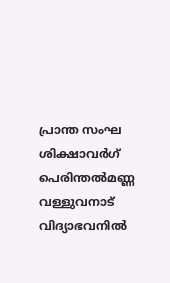പ്രാന്ത സംഘ ശിക്ഷാവര്‍ഗ് പെരിന്തല്‍മണ്ണ വള്ളുവനാട് വിദ്യാഭവനില്‍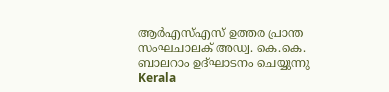ആര്‍എസ്എസ് ഉത്തര പ്രാന്ത സംഘചാലക് അഡ്വ. കെ.കെ. ബാലറാം ഉദ്ഘാടനം ചെയ്യുന്നു
Kerala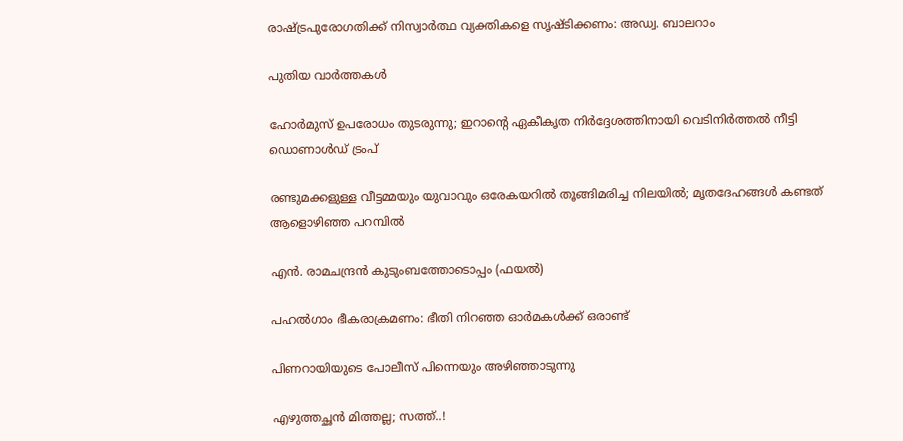രാഷ്‌ട്രപുരോഗതിക്ക് നിസ്വാര്‍ത്ഥ വ്യക്തികളെ സൃഷ്ടിക്കണം: അഡ്വ. ബാലറാം

പുതിയ വാര്‍ത്തകള്‍

ഹോർമുസ് ഉപരോധം തുടരുന്നു; ഇറാന്റെ ഏകീകൃത നിർദ്ദേശത്തിനായി വെടിനിർത്തൽ നീട്ടി ഡൊണാൾഡ് ട്രംപ്

രണ്ടുമക്കളുള്ള വീട്ടമ്മയും യുവാവും ഒരേകയറിൽ തൂങ്ങിമരിച്ച നിലയിൽ; മൃതദേഹങ്ങൾ കണ്ടത് ആളൊഴിഞ്ഞ പറമ്പിൽ

എന്‍. രാമചന്ദ്രന്‍ കുടുംബത്തോടൊപ്പം (ഫയല്‍)

പഹല്‍ഗാം ഭീകരാക്രമണം: ഭീതി നിറഞ്ഞ ഓര്‍മകള്‍ക്ക് ഒരാണ്ട്

പിണറായിയുടെ പോലീസ് പിന്നെയും അഴിഞ്ഞാടുന്നു

എഴുത്തച്ഛന്‍ മിത്തല്ല; സത്ത്..!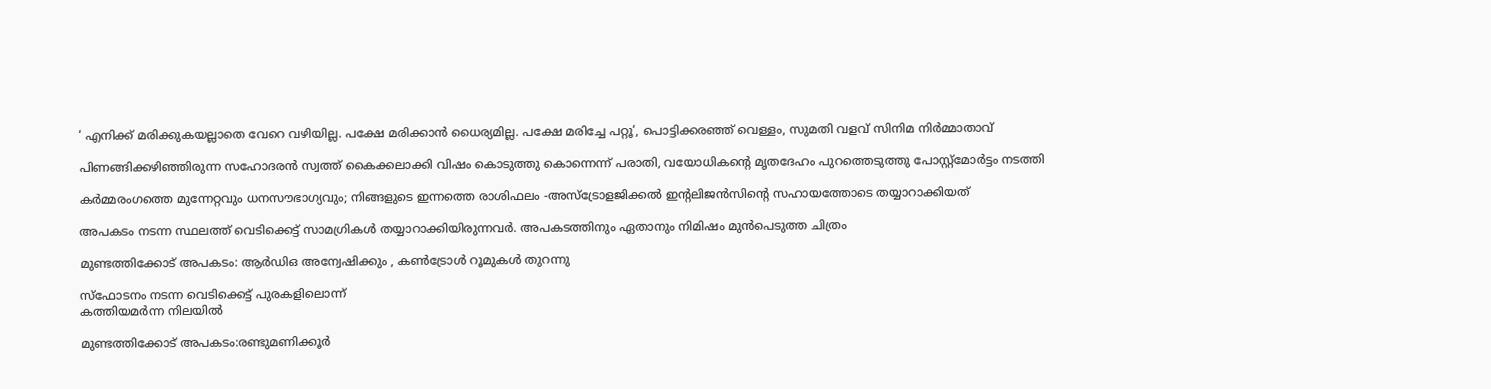‘ എനിക്ക് മരിക്കുകയല്ലാതെ വേറെ വഴിയില്ല. പക്ഷേ മരിക്കാൻ ധൈര്യമില്ല. പക്ഷേ മരിച്ചേ പറ്റൂ’, പൊട്ടിക്കരഞ്ഞ് വെള്ളം, സുമതി വളവ് സിനിമ നിർമ്മാതാവ്

പിണങ്ങിക്കഴിഞ്ഞിരുന്ന സഹോദരൻ സ്വത്ത് കൈക്കലാക്കി വിഷം കൊടുത്തു കൊന്നെന്ന് പരാതി, വയോധികന്റെ മൃതദേഹം പുറത്തെടുത്തു പോസ്റ്റ്മോർട്ടം നടത്തി

കർമ്മരംഗത്തെ മുന്നേറ്റവും ധനസൗഭാഗ്യവും; നിങ്ങളുടെ ഇന്നത്തെ രാശിഫലം -അസ്ട്രോളജിക്കൽ ഇന്റലിജൻസിന്റെ സഹായത്തോടെ തയ്യാറാക്കിയത്

അപകടം നടന്ന സ്ഥലത്ത് വെടിക്കെട്ട് സാമഗ്രികള്‍ തയ്യാറാക്കിയിരുന്നവര്‍. അപകടത്തിനും ഏതാനും നിമിഷം മുന്‍പെടുത്ത ചിത്രം

മുണ്ടത്തിക്കോട് അപകടം: ആര്‍ഡിഒ അന്വേഷിക്കും , കണ്‍ട്രോള്‍ റൂമുകള്‍ തുറന്നു

സ്‌ഫോടനം നടന്ന വെടിക്കെട്ട് പുരകളിലൊന്ന്
കത്തിയമര്‍ന്ന നിലയില്‍

മുണ്ടത്തിക്കോട് അപകടം:രണ്ടുമണിക്കൂര്‍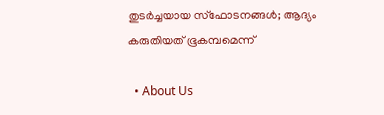തുടര്‍ച്ചയായ സ്‌ഫോടനങ്ങള്‍; ആദ്യം കരുതിയത് ഭൂകമ്പമെന്ന്

  • About Us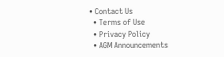• Contact Us
  • Terms of Use
  • Privacy Policy
  • AGM Announcements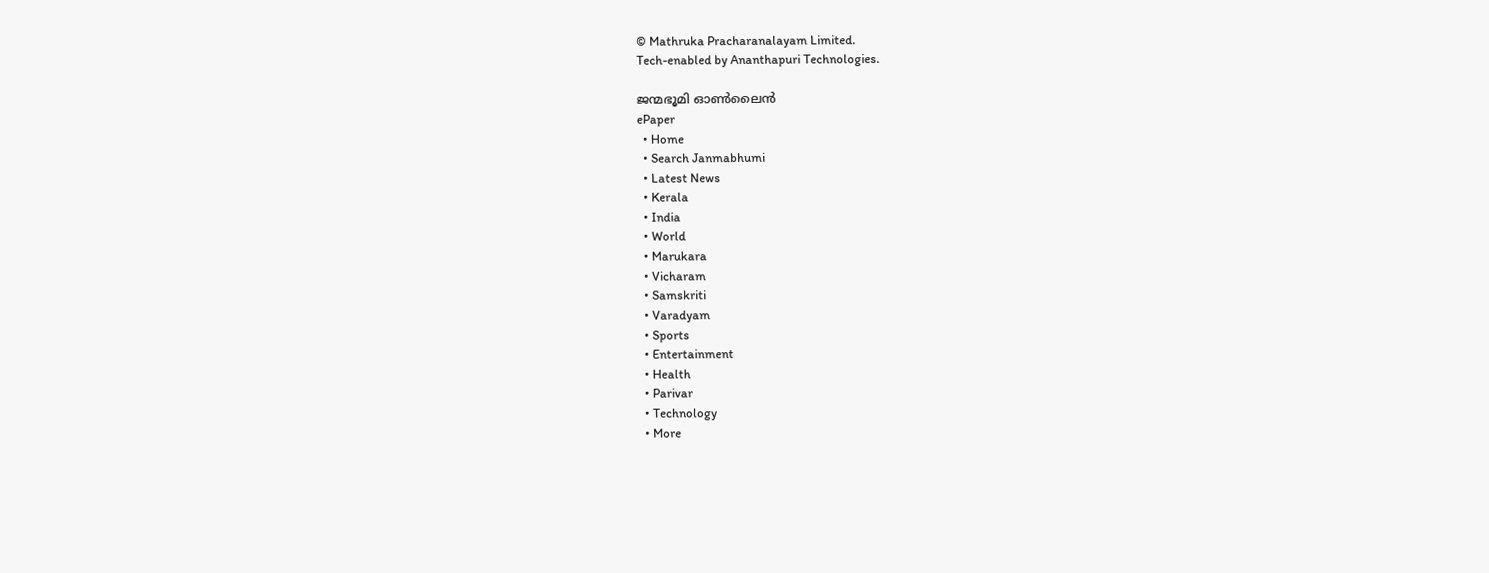© Mathruka Pracharanalayam Limited.
Tech-enabled by Ananthapuri Technologies.

ജന്മഭൂമി ഓണ്‍ലൈന്‍
ePaper
  • Home
  • Search Janmabhumi
  • Latest News
  • Kerala
  • India
  • World
  • Marukara
  • Vicharam
  • Samskriti
  • Varadyam
  • Sports
  • Entertainment
  • Health
  • Parivar
  • Technology
  • More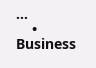…
    • Business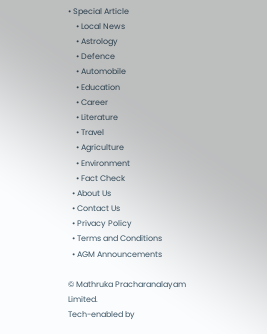• Special Article
    • Local News
    • Astrology
    • Defence
    • Automobile
    • Education
    • Career
    • Literature
    • Travel
    • Agriculture
    • Environment
    • Fact Check
  • About Us
  • Contact Us
  • Privacy Policy
  • Terms and Conditions
  • AGM Announcements

© Mathruka Pracharanalayam Limited.
Tech-enabled by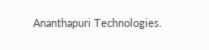Ananthapuri Technologies.